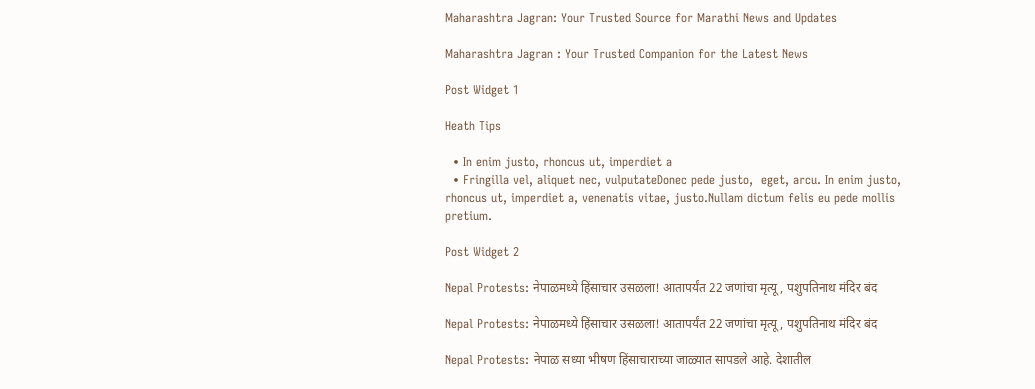Maharashtra Jagran: Your Trusted Source for Marathi News and Updates

Maharashtra Jagran : Your Trusted Companion for the Latest News

Post Widget 1

Heath Tips

  • In enim justo, rhoncus ut, imperdiet a
  • Fringilla vel, aliquet nec, vulputateDonec pede justo,  eget, arcu. In enim justo, rhoncus ut, imperdiet a, venenatis vitae, justo.Nullam dictum felis eu pede mollis pretium.

Post Widget 2

Nepal Protests: नेपाळमध्ये हिंसाचार उसळला! आतापर्यंत 22 जणांचा मृत्यू, पशुपतिनाथ मंदिर बंद

Nepal Protests: नेपाळमध्ये हिंसाचार उसळला! आतापर्यंत 22 जणांचा मृत्यू, पशुपतिनाथ मंदिर बंद

Nepal Protests: नेपाळ सध्या भीषण हिंसाचाराच्या जाळ्यात सापडले आहे. देशातील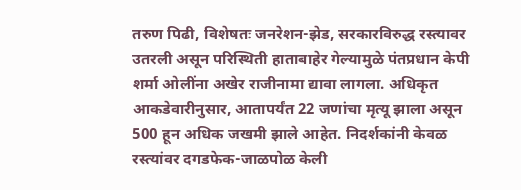तरुण पिढी, विशेषतः जनरेशन-झेड, सरकारविरुद्ध रस्त्यावर उतरली असून परिस्थिती हाताबाहेर गेल्यामुळे पंतप्रधान केपी शर्मा ओलींना अखेर राजीनामा द्यावा लागला. अधिकृत आकडेवारीनुसार, आतापर्यंत 22 जणांचा मृत्यू झाला असून 500 हून अधिक जखमी झाले आहेत. निदर्शकांनी केवळ रस्त्यांवर दगडफेक-जाळपोळ केली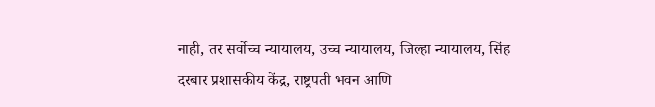नाही, तर सर्वोच्च न्यायालय, उच्च न्यायालय, जिल्हा न्यायालय, सिंह दरबार प्रशासकीय केंद्र, राष्ट्रपती भवन आणि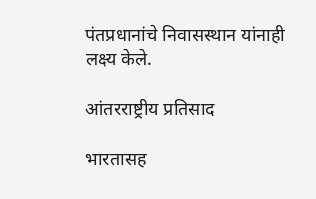पंतप्रधानांचे निवासस्थान यांनाही लक्ष्य केले.

आंतरराष्ट्रीय प्रतिसाद

भारतासह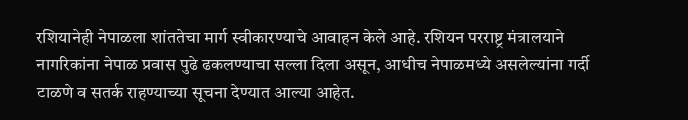रशियानेही नेपाळला शांततेचा मार्ग स्वीकारण्याचे आवाहन केले आहे. रशियन परराष्ट्र मंत्रालयाने नागरिकांना नेपाळ प्रवास पुढे ढकलण्याचा सल्ला दिला असून, आधीच नेपाळमध्ये असलेल्यांना गर्दी टाळणे व सतर्क राहण्याच्या सूचना देण्यात आल्या आहेत.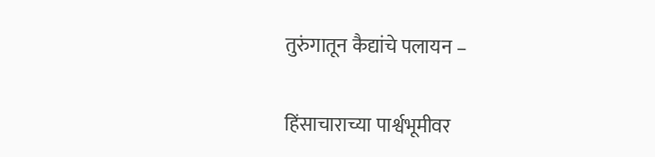तुरुंगातून कैद्यांचे पलायन –

हिंसाचाराच्या पार्श्वभूमीवर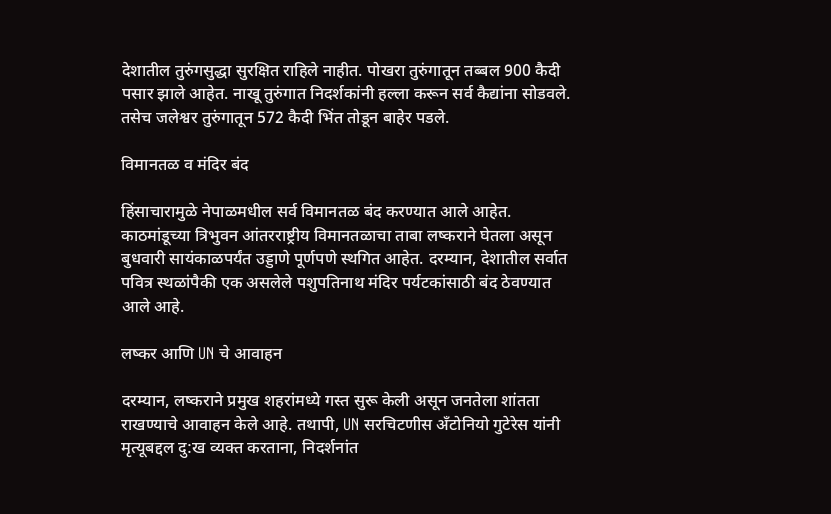देशातील तुरुंगसुद्धा सुरक्षित राहिले नाहीत. पोखरा तुरुंगातून तब्बल 900 कैदी पसार झाले आहेत. नाखू तुरुंगात निदर्शकांनी हल्ला करून सर्व कैद्यांना सोडवले. तसेच जलेश्वर तुरुंगातून 572 कैदी भिंत तोडून बाहेर पडले.

विमानतळ व मंदिर बंद

हिंसाचारामुळे नेपाळमधील सर्व विमानतळ बंद करण्यात आले आहेत. काठमांडूच्या त्रिभुवन आंतरराष्ट्रीय विमानतळाचा ताबा लष्कराने घेतला असून बुधवारी सायंकाळपर्यंत उड्डाणे पूर्णपणे स्थगित आहेत. दरम्यान, देशातील सर्वात पवित्र स्थळांपैकी एक असलेले पशुपतिनाथ मंदिर पर्यटकांसाठी बंद ठेवण्यात आले आहे.

लष्कर आणि UN चे आवाहन

दरम्यान, लष्कराने प्रमुख शहरांमध्ये गस्त सुरू केली असून जनतेला शांतता राखण्याचे आवाहन केले आहे. तथापी, UN सरचिटणीस अँटोनियो गुटेरेस यांनी मृत्यूबद्दल दु:ख व्यक्त करताना, निदर्शनांत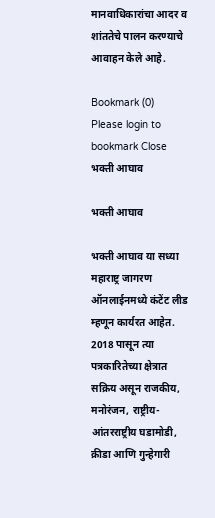मानवाधिकारांचा आदर व शांततेचे पालन करण्याचे आवाहन केले आहे.

Bookmark (0)
Please login to bookmark Close
भक्ती आघाव

भक्ती आघाव

भक्ती आघाव या सध्या महाराष्ट्र जागरण ऑनलाईनमध्ये कंटेंट लीड म्हणून कार्यरत आहेत. 2018 पासून त्या पत्रकारितेच्या क्षेत्रात सक्रिय असून राजकीय, मनोरंजन, राष्ट्रीय-आंतरराष्ट्रीय घडामोडी, क्रीडा आणि गुन्हेगारी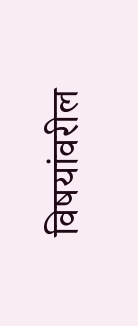विषयांवरील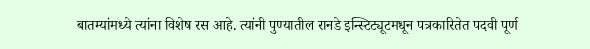बातम्यांमध्ये त्यांना विशेष रस आहे. त्यांनी पुण्यातील रानडे इन्स्टिट्यूटमधून पत्रकारितेत पदवी पूर्ण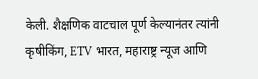केली. शैक्षणिक वाटचाल पूर्ण केल्यानंतर त्यांनी कृषीकिंग, ETV भारत, महाराष्ट्र न्यूज आणि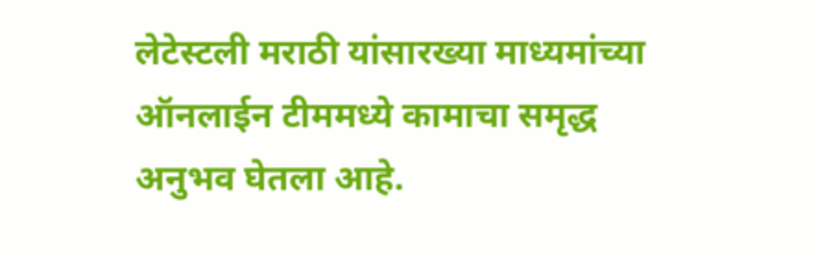लेटेस्टली मराठी यांसारख्या माध्यमांच्या ऑनलाईन टीममध्ये कामाचा समृद्ध अनुभव घेतला आहे.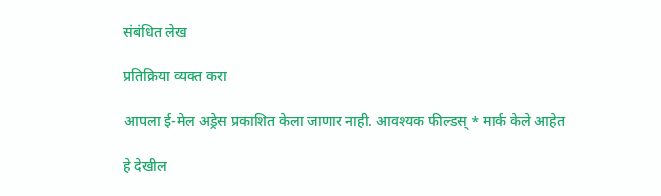संबंधित लेख

प्रतिक्रिया व्यक्त करा

आपला ई-मेल अड्रेस प्रकाशित केला जाणार नाही. आवश्यक फील्डस् * मार्क केले आहेत

हे देखील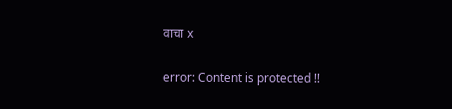वाचा x

error: Content is protected !!